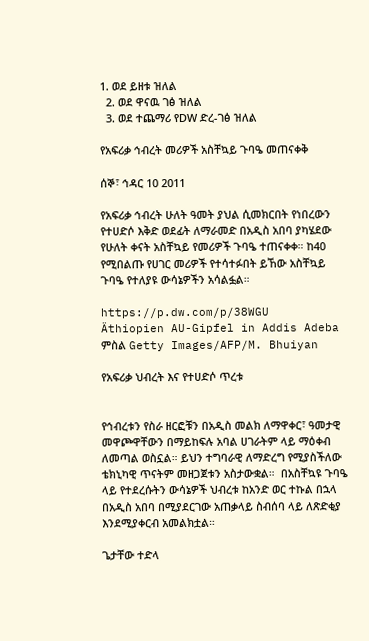1. ወደ ይዘቱ ዝለል
  2. ወደ ዋናዉ ገፅ ዝለል
  3. ወደ ተጨማሪ የDW ድረ-ገፅ ዝለል

የአፍሪቃ ኅብረት መሪዎች አስቸኳይ ጉባዔ መጠናቀቅ

ሰኞ፣ ኅዳር 10 2011

የአፍሪቃ ኅብረት ሁለት ዓመት ያህል ሲመክርበት የነበረውን የተሀድሶ እቅድ ወደፊት ለማራመድ በአዲስ አበባ ያካሄደው የሁለት ቀናት አስቸኳይ የመሪዎች ጉባዔ ተጠናቀቀ። ከ40 የሚበልጡ የሀገር መሪዎች የተሳተፉበት ይኸው አስቸኳይ ጉባዔ የተለያዩ ውሳኔዎችን አሳልፏል።

https://p.dw.com/p/38WGU
Äthiopien AU-Gipfel in Addis Adeba
ምስል Getty Images/AFP/M. Bhuiyan

የአፍሪቃ ህብረት እና የተሀድሶ ጥረቱ


የኅብረቱን የስራ ዘርፎቹን በአዲስ መልክ ለማዋቀር፣ ዓመታዊ መዋጮዋቸውን በማይከፍሉ አባል ሀገራትም ላይ ማዕቀብ ለመጣል ወስኗል። ይህን ተግባራዊ ለማድረግ የሚያስችለው ቴክኒካዊ ጥናትም መዘጋጀቱን አስታውቋል።  በአስቸኳዩ ጉባዔ ላይ የተደረሱትን ውሳኔዎች ህብረቱ ከአንድ ወር ተኩል በኋላ በአዲስ አበባ በሚያደርገው አጠቃላይ ስብሰባ ላይ ለጽድቂያ እንደሚያቀርብ አመልክቷል።

ጌታቸው ተድላ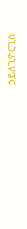ኃይለጊዮርጊስ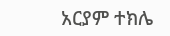አርያም ተክሌ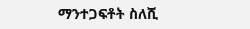ማንተጋፍቶት ስለሺ